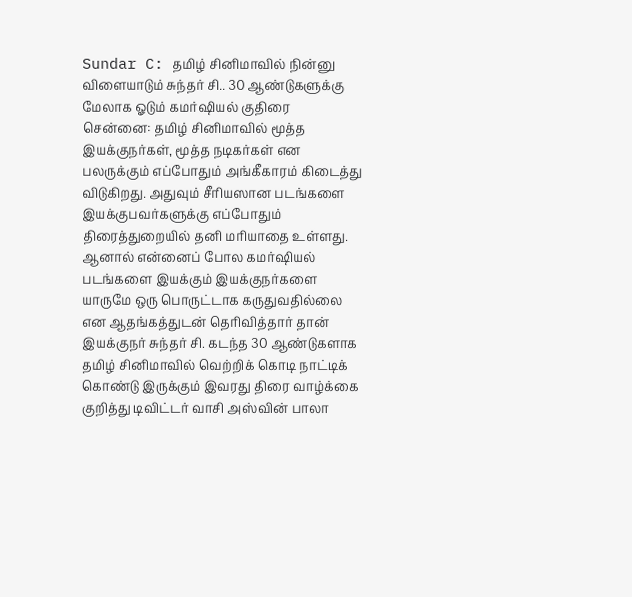Sundar C: தமிழ் சினிமாவில் நின்னு விளையாடும் சுந்தர் சி.. 30 ஆண்டுகளுக்கு மேலாக ஓடும் கமர்ஷியல் குதிரை
சென்னை: தமிழ் சினிமாவில் மூத்த இயக்குநர்கள், மூத்த நடிகர்கள் என பலருக்கும் எப்போதும் அங்கீகாரம் கிடைத்து விடுகிறது. அதுவும் சீரியஸான படங்களை இயக்குபவர்களுக்கு எப்போதும் திரைத்துறையில் தனி மரியாதை உள்ளது. ஆனால் என்னைப் போல கமர்ஷியல் படங்களை இயக்கும் இயக்குநர்களை யாருமே ஒரு பொருட்டாக கருதுவதில்லை என ஆதங்கத்துடன் தெரிவித்தார் தான் இயக்குநர் சுந்தர் சி. கடந்த 30 ஆண்டுகளாக தமிழ் சினிமாவில் வெற்றிக் கொடி நாட்டிக் கொண்டு இருக்கும் இவரது திரை வாழ்க்கை குறித்து டிவிட்டர் வாசி அஸ்வின் பாலா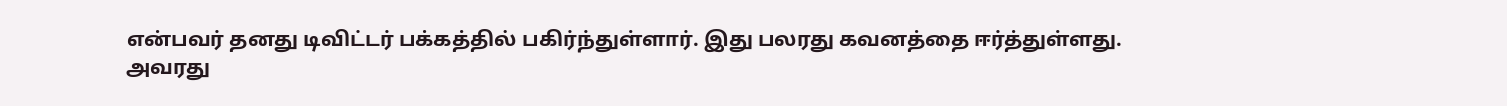என்பவர் தனது டிவிட்டர் பக்கத்தில் பகிர்ந்துள்ளார். இது பலரது கவனத்தை ஈர்த்துள்ளது.
அவரது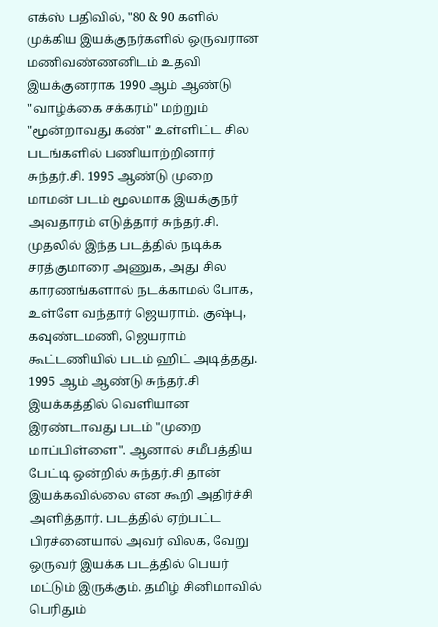எக்ஸ் பதிவில், "80 & 90 களில் முக்கிய இயக்குநர்களில் ஒருவரான மணிவண்ணனிடம் உதவி இயக்குனராக 1990 ஆம் ஆண்டு "வாழ்க்கை சக்கரம்" மற்றும் "மூன்றாவது கண்" உள்ளிட்ட சில படங்களில் பணியாற்றினார் சுந்தர்.சி. 1995 ஆண்டு முறை மாமன் படம் மூலமாக இயக்குநர் அவதாரம் எடுத்தார் சுந்தர்.சி. முதலில் இந்த படத்தில் நடிக்க சரத்குமாரை அணுக, அது சில காரணங்களால் நடக்காமல் போக, உள்ளே வந்தார் ஜெயராம். குஷ்பு, கவுண்டமணி, ஜெயராம் கூட்டணியில் படம் ஹிட் அடித்தது.
1995 ஆம் ஆண்டு சுந்தர்.சி இயக்கத்தில் வெளியான இரண்டாவது படம் "முறை மாப்பிள்ளை". ஆனால் சமீபத்திய பேட்டி ஒன்றில் சுந்தர்.சி தான் இயக்கவில்லை என கூறி அதிர்ச்சி அளித்தார். படத்தில் ஏற்பட்ட பிரச்னையால் அவர் விலக, வேறு ஒருவர் இயக்க படத்தில் பெயர் மட்டும் இருக்கும். தமிழ் சினிமாவில் பெரிதும்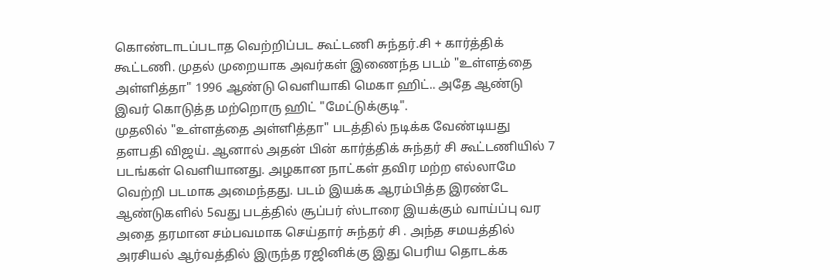கொண்டாடப்படாத வெற்றிப்பட கூட்டணி சுந்தர்.சி + கார்த்திக் கூட்டணி. முதல் முறையாக அவர்கள் இணைந்த படம் "உள்ளத்தை அள்ளித்தா" 1996 ஆண்டு வெளியாகி மெகா ஹிட்.. அதே ஆண்டு இவர் கொடுத்த மற்றொரு ஹிட் "மேட்டுக்குடி".
முதலில் "உள்ளத்தை அள்ளித்தா" படத்தில் நடிக்க வேண்டியது தளபதி விஜய். ஆனால் அதன் பின் கார்த்திக் சுந்தர் சி கூட்டணியில் 7 படங்கள் வெளியானது. அழகான நாட்கள் தவிர மற்ற எல்லாமே வெற்றி படமாக அமைந்தது. படம் இயக்க ஆரம்பித்த இரண்டே ஆண்டுகளில் 5வது படத்தில் சூப்பர் ஸ்டாரை இயக்கும் வாய்ப்பு வர அதை தரமான சம்பவமாக செய்தார் சுந்தர் சி . அந்த சமயத்தில் அரசியல் ஆர்வத்தில் இருந்த ரஜினிக்கு இது பெரிய தொடக்க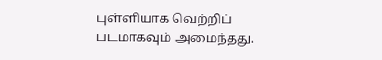புள்ளியாக வெற்றிப் படமாகவும் அமைந்தது.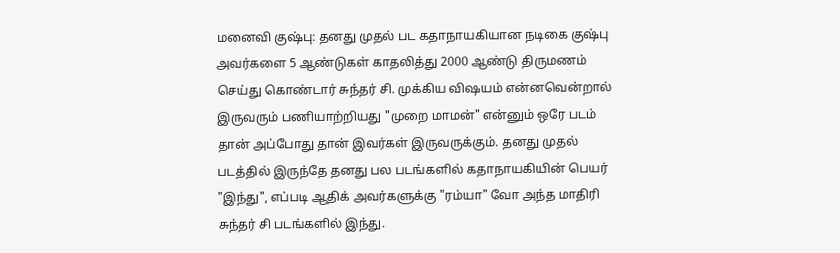மனைவி குஷ்பு: தனது முதல் பட கதாநாயகியான நடிகை குஷ்பு அவர்களை 5 ஆண்டுகள் காதலித்து 2000 ஆண்டு திருமணம் செய்து கொண்டார் சுந்தர் சி. முக்கிய விஷயம் என்னவென்றால் இருவரும் பணியாற்றியது "முறை மாமன்" என்னும் ஒரே படம் தான் அப்போது தான் இவர்கள் இருவருக்கும். தனது முதல் படத்தில் இருந்தே தனது பல படங்களில் கதாநாயகியின் பெயர் "இந்து", எப்படி ஆதிக் அவர்களுக்கு "ரம்யா" வோ அந்த மாதிரி சுந்தர் சி படங்களில் இந்து.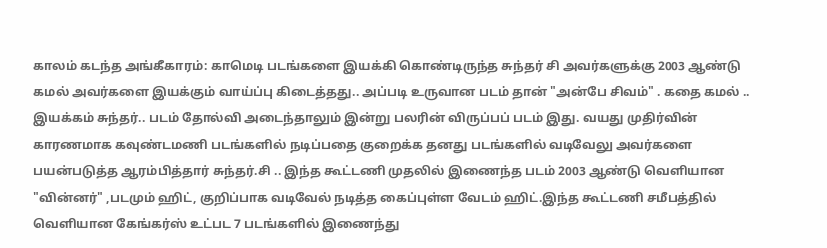காலம் கடந்த அங்கீகாரம்: காமெடி படங்களை இயக்கி கொண்டிருந்த சுந்தர் சி அவர்களுக்கு 2003 ஆண்டு கமல் அவர்களை இயக்கும் வாய்ப்பு கிடைத்தது.. அப்படி உருவான படம் தான் "அன்பே சிவம்" . கதை கமல் .. இயக்கம் சுந்தர்.. படம் தோல்வி அடைந்தாலும் இன்று பலரின் விருப்பப் படம் இது. வயது முதிர்வின் காரணமாக கவுண்டமணி படங்களில் நடிப்பதை குறைக்க தனது படங்களில் வடிவேலு அவர்களை பயன்படுத்த ஆரம்பித்தார் சுந்தர்.சி .. இந்த கூட்டணி முதலில் இணைந்த படம் 2003 ஆண்டு வெளியான "வின்னர்" ,படமும் ஹிட், குறிப்பாக வடிவேல் நடித்த கைப்புள்ள வேடம் ஹிட்.இந்த கூட்டணி சமீபத்தில் வெளியான கேங்கர்ஸ் உட்பட 7 படங்களில் இணைந்து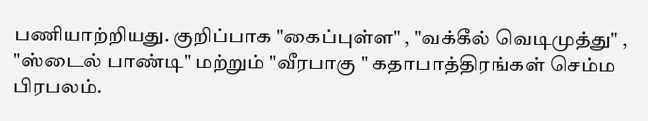பணியாற்றியது. குறிப்பாக "கைப்புள்ள" , "வக்கீல் வெடிமுத்து" , "ஸ்டைல் பாண்டி" மற்றும் "வீரபாகு " கதாபாத்திரங்கள் செம்ம பிரபலம்.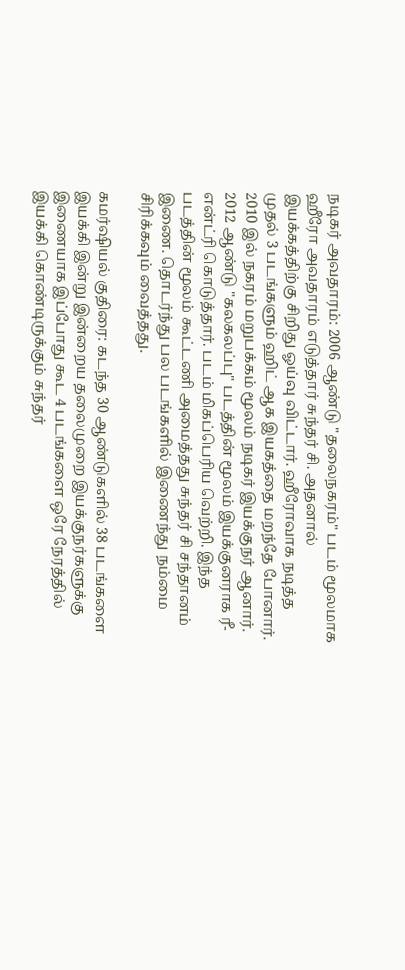நடிகர் அவதாரம்: 2006 ஆண்டு "தலைநகரம்" படம் மூலமாக ஹீரோ அவதாரம் எடுத்தார் சுந்தர் சி. அதனால் இயக்கத்திற்கு சிறிது ஓய்வு விட்டார். ஹீரோவாக நடித்த முதல் 3 படங்களும் ஹிட் ஆக இயகத்தை மறந்தே போனார். 2010 இல் நகரம் மறுபக்கம் மூலம் நடிகர் இயக்குநர் ஆனார். 2012 ஆண்டு "கலகலப்பு" படத்தின் மூலம் இயக்குனராக ரீ-என்ட்ரி கொடுத்தார். படம் மிகப்பெரிய வெற்றி. இந்த படத்தின் மூலம் கூட்டணி அமைத்தது சுந்தர் சி சந்தானம் இணை. தொடர்ந்து பல படங்களில் இணைந்து நம்மை சிரிக்கவும் வைத்தது.

கமர்ஷியல் குதிரை: கடந்த 30 ஆண்டுகளில் 38 படங்களை இயக்கி இன்று இன்றைய தலைமுறை இயக்குநர்களுக்கு இணையாக இப்போது கூட 4 படங்களை ஒரே நேரத்தில் இயக்கி கொண்டிருக்கும் சுந்தர்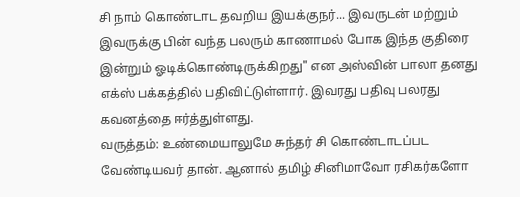சி நாம் கொண்டாட தவறிய இயக்குநர்... இவருடன் மற்றும் இவருக்கு பின் வந்த பலரும் காணாமல் போக இந்த குதிரை இன்றும் ஓடிக்கொண்டிருக்கிறது" என அஸ்வின் பாலா தனது எக்ஸ் பக்கத்தில் பதிவிட்டுள்ளார். இவரது பதிவு பலரது கவனத்தை ஈர்த்துள்ளது.
வருத்தம்: உண்மையாலுமே சுந்தர் சி கொண்டாடப்பட வேண்டியவர் தான். ஆனால் தமிழ் சினிமாவோ ரசிகர்களோ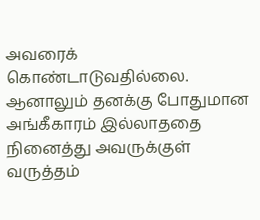அவரைக் கொண்டாடுவதில்லை. ஆனாலும் தனக்கு போதுமான அங்கீகாரம் இல்லாததை நினைத்து அவருக்குள் வருத்தம்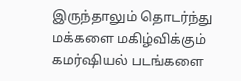இருந்தாலும் தொடர்ந்து மக்களை மகிழ்விக்கும் கமர்ஷியல் படங்களை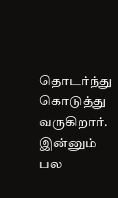தொடர்ந்து கொடுத்து வருகிறார். இன்னும் பல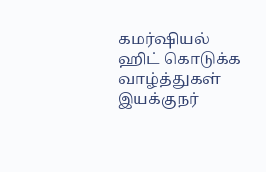கமர்ஷியல் ஹிட் கொடுக்க வாழ்த்துகள் இயக்குநர்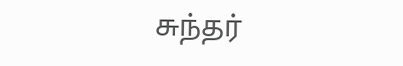சுந்தர்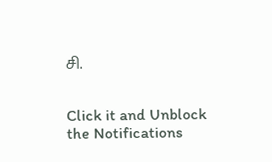சி.


Click it and Unblock the Notifications